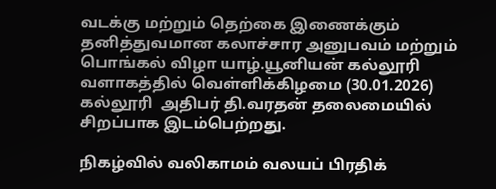வடக்கு மற்றும் தெற்கை இணைக்கும் தனித்துவமான கலாச்சார அனுபவம் மற்றும் பொங்கல் விழா யாழ்.யூனியன் கல்லூரி  வளாகத்தில் வெள்ளிக்கிழமை (30.01.2026) கல்லூரி  அதிபர் தி.வரதன் தலைமையில் சிறப்பாக இடம்பெற்றது.

நிகழ்வில் வலிகாமம் வலயப் பிரதிக்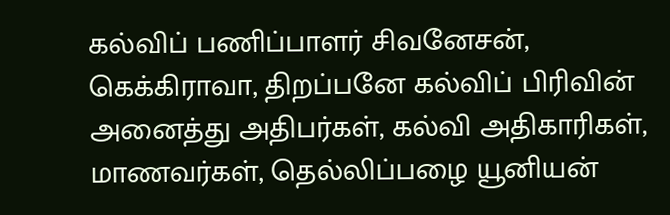கல்விப் பணிப்பாளர் சிவனேசன், கெக்கிராவா, திறப்பனே கல்விப் பிரிவின் அனைத்து அதிபர்கள், கல்வி அதிகாரிகள், மாணவர்கள், தெல்லிப்பழை யூனியன்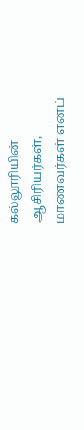கல்லூரியின் ஆசிரியர்கள், மாணவர்கள் எனப்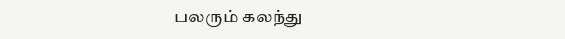பலரும் கலந்து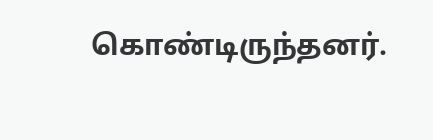கொண்டிருந்தனர்.